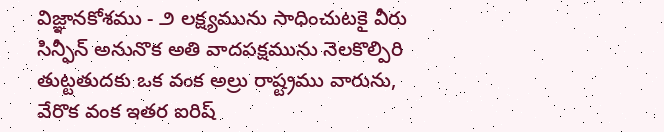విజ్ఞానకోశము - ౨ లక్ష్యమును సాధించుటకై వీరు సిన్ఫీన్ అనునొక అతి వాదపక్షమును నెలకొల్పిరి తుట్టతుదకు ఒక వంక అల్రు రాష్ట్రము వారును, వేరొక వంక ఇతర ఐరిష్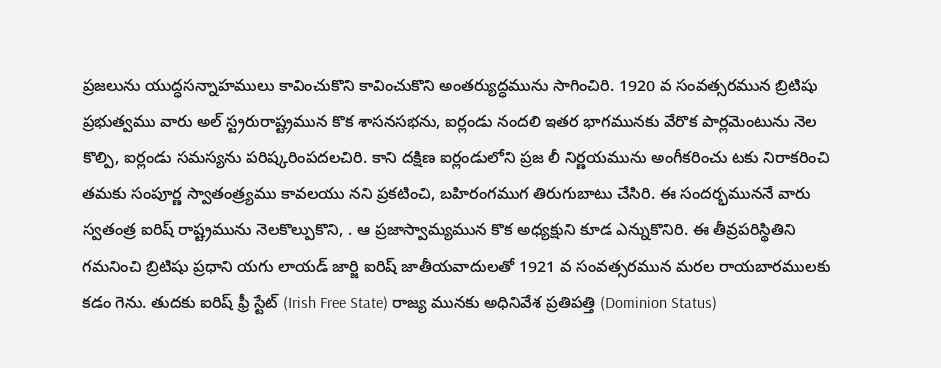ప్రజలును యుద్ధసన్నాహములు కావించుకొని కావించుకొని అంతర్యుద్ధమును సాగించిరి. 1920 వ సంవత్సరమున బ్రిటిషు ప్రభుత్వము వారు అల్ స్ట్రరురాష్ట్రమున కొక శాసనసభను, ఐర్లండు నందలి ఇతర భాగమునకు వేరొక పార్లమెంటును నెల కొల్పి, ఐర్లండు సమస్యను పరిష్కరింపదలచిరి. కాని దక్షిణ ఐర్లండులోని ప్రజ లీ నిర్ణయమును అంగీకరించు టకు నిరాకరించి తమకు సంపూర్ణ స్వాతంత్ర్యము కావలయు నని ప్రకటించి, బహిరంగముగ తిరుగుబాటు చేసిరి. ఈ సందర్భముననే వారు స్వతంత్ర ఐరిష్ రాష్ట్రమును నెలకొల్పుకొని, . ఆ ప్రజాస్వామ్యమున కొక అధ్యక్షుని కూడ ఎన్నుకొనిరి. ఈ తీవ్రపరిస్థితిని గమనించి బ్రిటిషు ప్రధాని యగు లాయడ్ జార్జి ఐరిష్ జాతీయవాదులతో 1921 వ సంవత్సరమున మరల రాయబారములకు కడం గెను. తుదకు ఐరిష్ ఫ్రీ స్టేట్ (Irish Free State) రాజ్య మునకు అధినివేశ ప్రతిపత్తి (Dominion Status)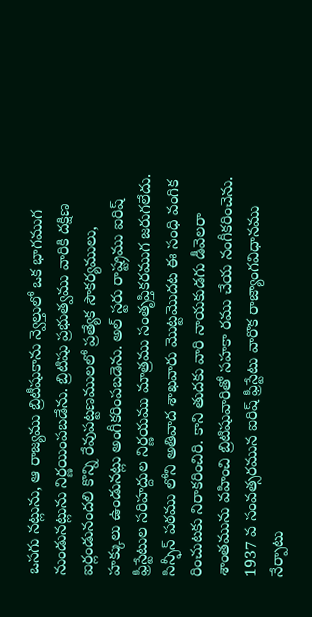ఒసగు నట్లును, ఆ రాజ్యము బ్రిటీషుకాను న్వెల్తులో ఒక భాగముగ నుండునట్లును నిర్ణయింపబడేను. బ్రిటిషు ప్రభుత్వము వారికి దక్షిణ ఐర్లండునందలి కొన్ని రేవుపట్టణములలో ప్రత్యేక సౌకర్యములు, హక్కులు ఉండునట్లు అంగీకరింపబడెను. అల్ స్టరు రాష్ట్రము ఐరిష్ ఫ్రీస్టేటుల సరిహద్దుల నిర్ణయము మాత్రము సంతృప్తికరముగ జరుగలేదు. సిన్ఫీన్ పఠము లోని అతివాద శాఖవారు మొట్టమొదట ఈ సంధి వంగిక రించుటకు నిరాకరించిరి. కాని తుదకు వారి నాయకుడగు డీవెలరా శాంతమును వహించి బ్రిటిషువారితో సహకా రము చేయ నంగీకరించెను. 1937 వ సంవత్సరమున ఐరిష్ ఫ్రీస్టేటు వారొక రాజ్యాంగవిధానము నేర్పాటు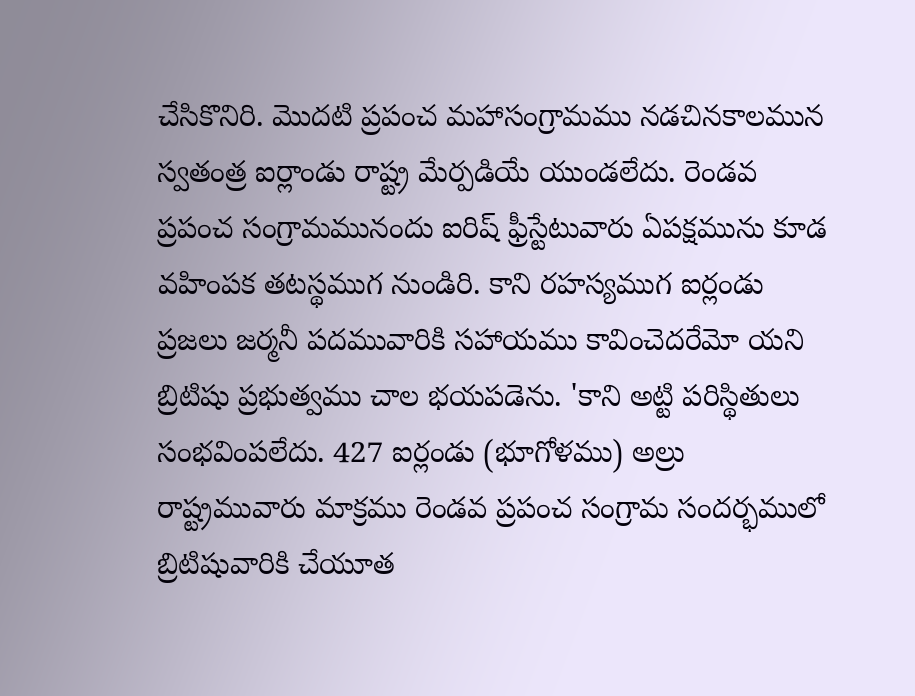చేసికొనిరి. మొదటి ప్రపంచ మహాసంగ్రామము నడచినకాలమున స్వతంత్ర ఐర్లాండు రాష్ట్ర మేర్పడియే యుండలేదు. రెండవ ప్రపంచ సంగ్రామమునందు ఐరిష్ ఫ్రీస్టేటువారు ఏపక్షమును కూడ వహింపక తటస్థముగ నుండిరి. కాని రహస్యముగ ఐర్లండు ప్రజలు జర్మనీ పదమువారికి సహాయము కావించెదరేమో యని బ్రిటిషు ప్రభుత్వము చాల భయపడెను. 'కాని అట్టి పరిస్థితులు సంభవింపలేదు. 427 ఐర్లండు (భూగోళము) అల్రు రాష్ట్రమువారు మాక్రము రెండవ ప్రపంచ సంగ్రామ సందర్భములో బ్రిటిషువారికి చేయూత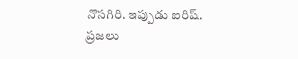నొసగిరి. ఇప్పుడు ఐరిష్. ప్రజలు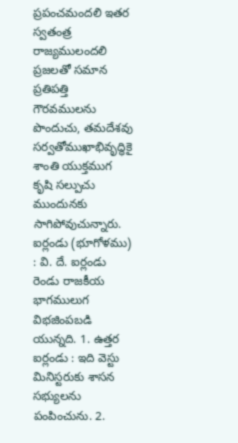ప్రపంచమందలి ఇతర స్వతంత్ర రాజ్యములందలి ప్రజలతో సమాన ప్రతిపత్తి గౌరవములను పొందుచు, తమదేశవు సర్వతోముఖాభివృద్ధికై శాంతి యుక్తముగ కృషి సల్పుచు ముందునకు సాగిపోవుచున్నారు. ఐర్లండు (భూగోళము) : వి. దే. ఐర్లండు రెండు రాజకీయ భాగములుగ విభజింపబడి యున్నది. 1. ఉత్తర ఐర్లండు : ఇది వెస్టు మినిస్టరుకు శాసన సభ్యులను పంపించును. 2.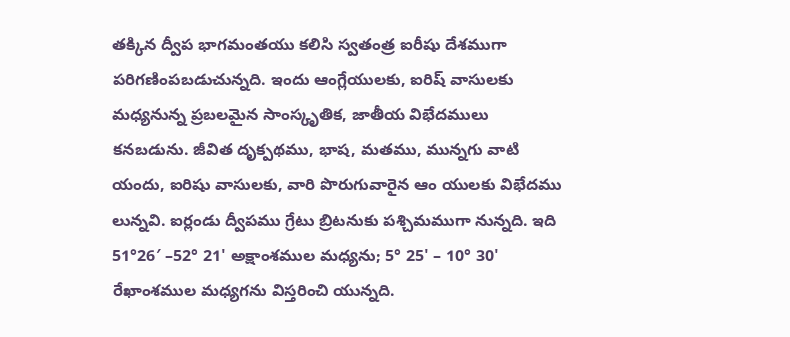తక్కిన ద్వీప భాగమంతయు కలిసి స్వతంత్ర ఐరీషు దేశముగా పరిగణింపబడుచున్నది. ఇందు ఆంగ్లేయులకు, ఐరిష్ వాసులకు మధ్యనున్న ప్రబలమైన సాంస్కృతిక, జాతీయ విభేదములు కనబడును. జీవిత దృక్పథము, భాష, మతము, మున్నగు వాటి యందు, ఐరిషు వాసులకు, వారి పొరుగువారైన ఆం యులకు విభేదము లున్నవి. ఐర్లండు ద్వీపము గ్రేటు బ్రిటనుకు పశ్చిమముగా నున్నది. ఇది 51°26′ –52° 21' అక్షాంశముల మధ్యను; 5° 25' – 10° 30' రేఖాంశముల మధ్యగను విస్తరించి యున్నది.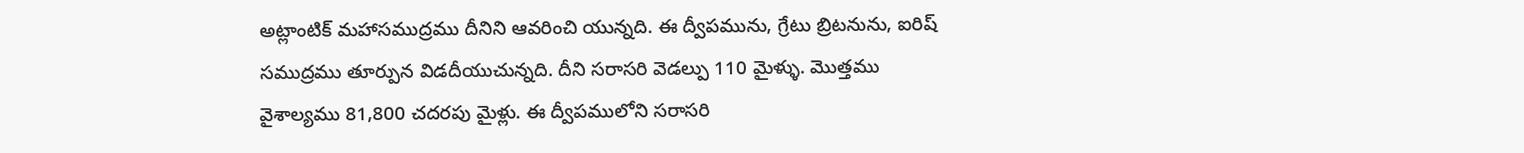అట్లాంటిక్ మహాసముద్రము దీనిని ఆవరించి యున్నది. ఈ ద్వీపమును, గ్రేటు బ్రిటనును, ఐరిష్ సముద్రము తూర్పున విడదీయుచున్నది. దీని సరాసరి వెడల్పు 110 మైళ్ళు. మొత్తము వైశాల్యము 81,800 చదరపు మైళ్లు. ఈ ద్వీపములోని సరాసరి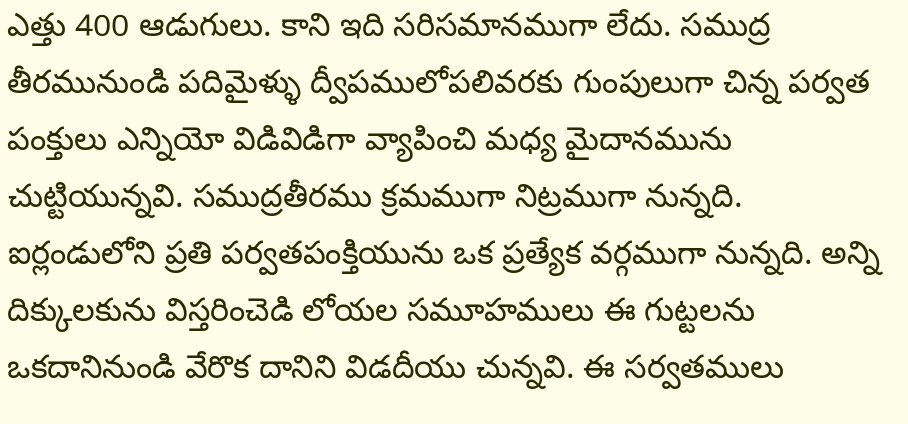ఎత్తు 400 ఆడుగులు. కాని ఇది సరిసమానముగా లేదు. సముద్ర తీరమునుండి పదిమైళ్ళు ద్వీపములోపలివరకు గుంపులుగా చిన్న పర్వత పంక్తులు ఎన్నియో విడివిడిగా వ్యాపించి మధ్య మైదానమును చుట్టియున్నవి. సముద్రతీరము క్రమముగా నిట్రముగా నున్నది. ఐర్లండులోని ప్రతి పర్వతపంక్తియును ఒక ప్రత్యేక వర్గముగా నున్నది. అన్ని దిక్కులకును విస్తరించెడి లోయల సమూహములు ఈ గుట్టలను ఒకదానినుండి వేరొక దానిని విడదీయు చున్నవి. ఈ సర్వతములు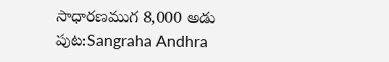సాధారణముగ 8,000 అడు
పుట:Sangraha Andhra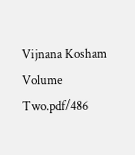Vijnana Kosham Volume Two.pdf/486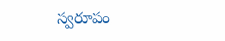స్వరూపం